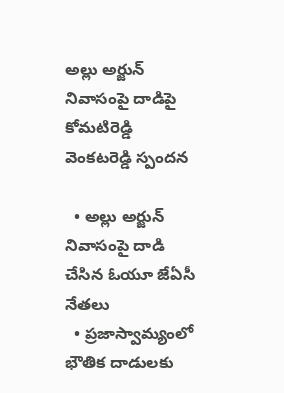అల్లు అర్జున్ నివాసంపై దాడిపై కోమటిరెడ్డి వెంకటరెడ్డి స్పందన

  • అల్లు అర్జున్ నివాసంపై దాడి చేసిన ఓయూ జేఏసీ నేతలు
  • ప్రజాస్వామ్యంలో భౌతిక దాడులకు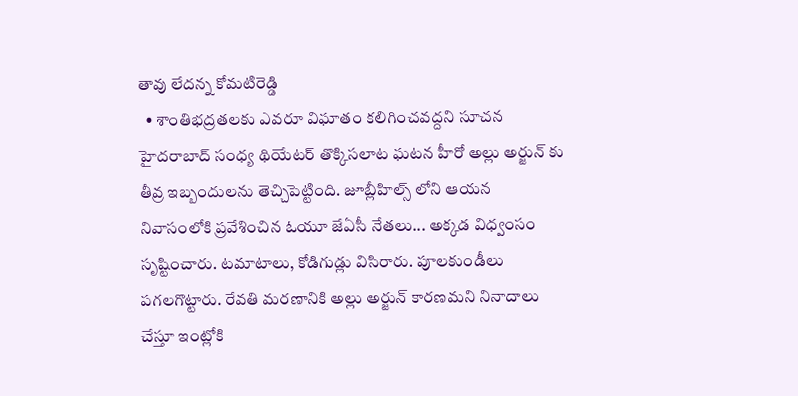తావు లేదన్న కోమటిరెడ్డి
  • శాంతిభద్రతలకు ఎవరూ విఘాతం కలిగించవద్దని సూచన
హైదరాబాద్ సంధ్య థియేటర్ తొక్కిసలాట ఘటన హీరో అల్లు అర్జున్ కు తీవ్ర ఇబ్బందులను తెచ్చిపెట్టింది. జూబ్లీహిల్స్ లోని ఆయన నివాసంలోకి ప్రవేశించిన ఓయూ జేఏసీ నేతలు... అక్కడ విధ్వంసం సృష్టించారు. టమాటాలు, కోడిగుడ్లు విసిరారు. పూలకుండీలు పగలగొట్టారు. రేవతి మరణానికి అల్లు అర్జున్ కారణమని నినాదాలు చేస్తూ ఇంట్లోకి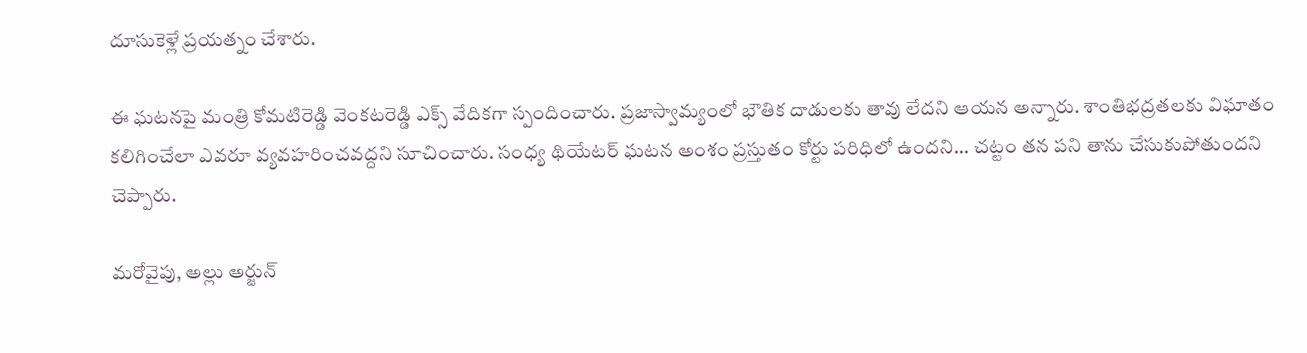దూసుకెళ్లే ప్రయత్నం చేశారు.

ఈ ఘటనపై మంత్రి కోమటిరెడ్డి వెంకటరెడ్డి ఎక్స్ వేదికగా స్పందించారు. ప్రజాస్వామ్యంలో భౌతిక దాడులకు తావు లేదని ఆయన అన్నారు. శాంతిభద్రతలకు విఘాతం కలిగించేలా ఎవరూ వ్యవహరించవద్దని సూచించారు. సంధ్య థియేటర్ ఘటన అంశం ప్రస్తుతం కోర్టు పరిధిలో ఉందని... చట్టం తన పని తాను చేసుకుపోతుందని చెప్పారు.

మరోవైపు, అల్లు అర్జున్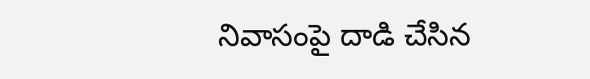నివాసంపై దాడి చేసిన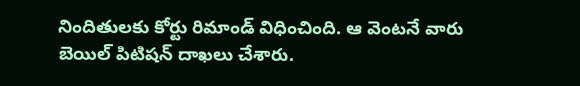నిందితులకు కోర్టు రిమాండ్ విధించింది. ఆ వెంటనే వారు బెయిల్ పిటిషన్ దాఖలు చేశారు.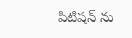పిటిషన్ ను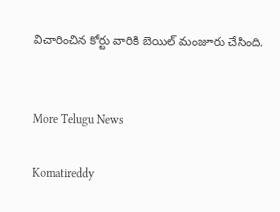విచారించిన కోర్టు వారికి బెయిల్ మంజూరు చేసింది.


More Telugu News

Komatireddy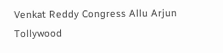Venkat Reddy Congress Allu Arjun Tollywood